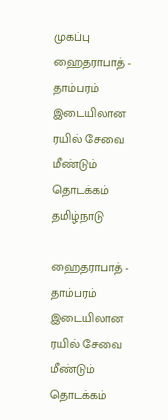முகப்பு
ஹைதராபாத் - தாம்பரம் இடையிலான ரயில் சேவை மீண்டும் தொடக்கம்
தமிழ்நாடு

ஹைதராபாத் - தாம்பரம் இடையிலான ரயில் சேவை மீண்டும் தொடக்கம்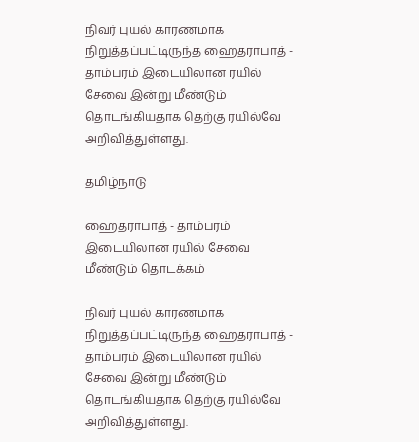நிவர் புயல் காரணமாக நிறுத்தப்பட்டிருந்த ஹைதராபாத் - தாம்பரம் இடையிலான ரயில் சேவை இன்று மீண்டும் தொடங்கியதாக தெற்கு ரயில்வே அறிவித்துள்ளது.

தமிழ்நாடு

ஹைதராபாத் - தாம்பரம் இடையிலான ரயில் சேவை மீண்டும் தொடக்கம்

நிவர் புயல் காரணமாக நிறுத்தப்பட்டிருந்த ஹைதராபாத் - தாம்பரம் இடையிலான ரயில் சேவை இன்று மீண்டும் தொடங்கியதாக தெற்கு ரயில்வே அறிவித்துள்ளது.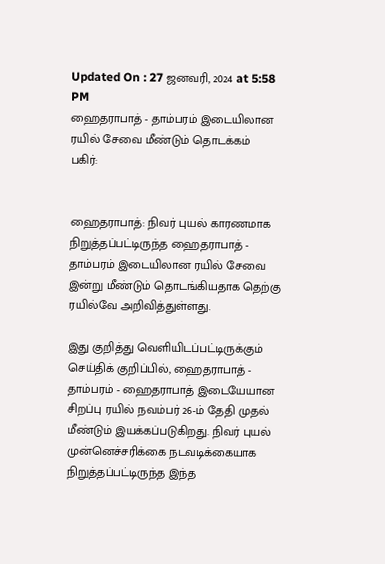Updated On : 27 ஜனவரி, 2024 at 5:58 PM
ஹைதராபாத் - தாம்பரம் இடையிலான ரயில் சேவை மீண்டும் தொடக்கம்
பகிர்:


ஹைதராபாத்: நிவர் புயல் காரணமாக நிறுத்தப்பட்டிருந்த ஹைதராபாத் - தாம்பரம் இடையிலான ரயில் சேவை இன்று மீண்டும் தொடங்கியதாக தெற்கு ரயில்வே அறிவித்துள்ளது.

இது குறித்து வெளியிடப்பட்டிருக்கும் செய்திக் குறிப்பில், ஹைதராபாத் - தாம்பரம் - ஹைதராபாத் இடையேயான சிறப்பு ரயில் நவம்பர் 26-ம் தேதி முதல் மீண்டும் இயக்கப்படுகிறது. நிவர் புயல் முன்னெச்சரிக்கை நடவடிக்கையாக நிறுத்தப்பட்டிருந்த இந்த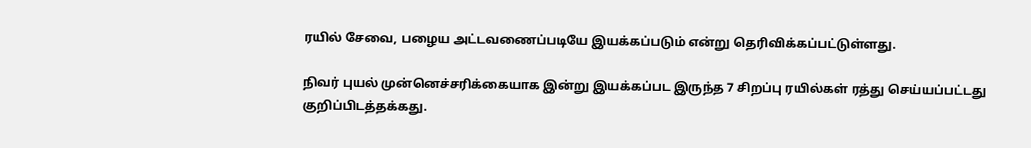ரயில் சேவை, பழைய அட்டவணைப்படியே இயக்கப்படும் என்று தெரிவிக்கப்பட்டுள்ளது.

நிவர் புயல் முன்னெச்சரிக்கையாக இன்று இயக்கப்பட இருந்த 7 சிறப்பு ரயில்கள் ரத்து செய்யப்பட்டது குறிப்பிடத்தக்கது.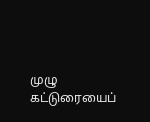முழு கட்டுரையைப்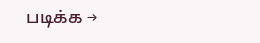படிக்க →